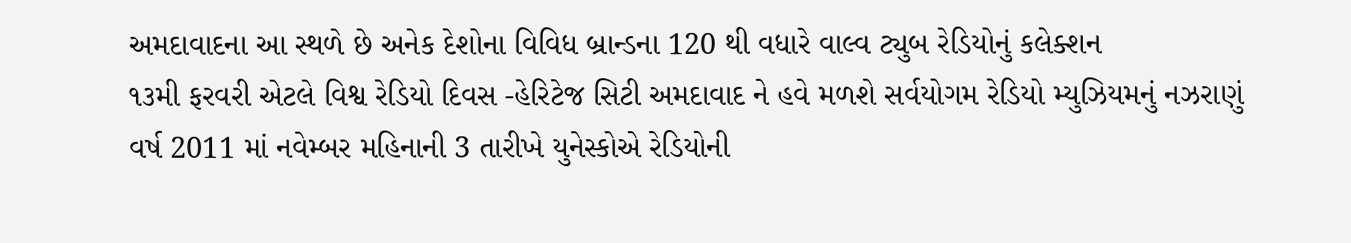અમદાવાદના આ સ્થળે છે અનેક દેશોના વિવિધ બ્રાન્ડના 120 થી વધારે વાલ્વ ટ્યુબ રેડિયોનું કલેક્શન
૧૩મી ફરવરી એટલે વિશ્વ રેડિયો દિવસ -હેરિટેજ સિટી અમદાવાદ ને હવે મળશે સર્વયોગમ રેડિયો મ્યુઝિયમનું નઝરાણું
વર્ષ 2011 માં નવેમ્બર મહિનાની 3 તારીખે યુનેસ્કોએ રેડિયોની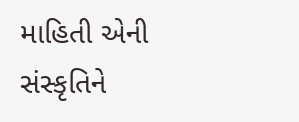માહિતી એની સંસ્કૃતિને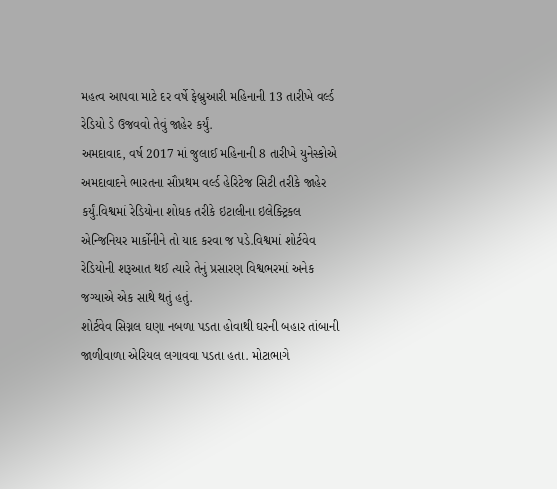મહત્વ આપવા માટે દર વર્ષે ફેબ્રુઆરી મહિનાની 13 તારીખે વર્લ્ડ રેડિયો ડે ઉજવવો તેવું જાહેર કર્યું.
અમદાવાદ, વર્ષ 2017 માં જુલાઈ મહિનાની 8 તારીખે યુનેસ્કોએ અમદાવાદને ભારતના સૌપ્રથમ વર્લ્ડ હેરિટેજ સિટી તરીકે જાહેર કર્યું.વિશ્વમાં રેડિયોના શોધક તરીકે ઇટાલીના ઇલેક્ટ્રિકલ એન્જિનિયર માર્કોનીને તો યાદ કરવા જ પડે.વિશ્વમાં શોર્ટવેવ રેડિયોની શરૂઆત થઈ ત્યારે તેનું પ્રસારણ વિશ્વભરમાં અનેક જગ્યાએ એક સાથે થતું હતું.
શોર્ટવેવ સિગ્નલ ઘણા નબળા પડતા હોવાથી ઘરની બહાર તાંબાની જાળીવાળા એરિયલ લગાવવા પડતા હતા. મોટાભાગે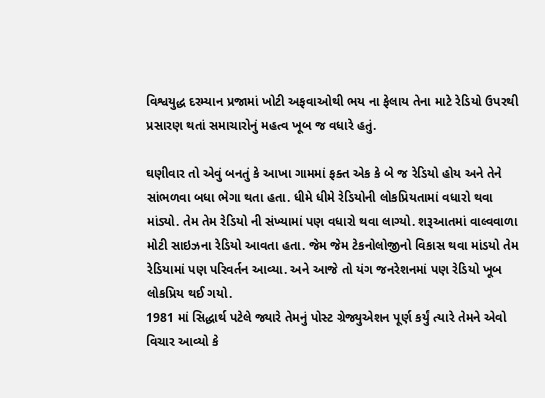વિશ્વયુદ્ધ દરમ્યાન પ્રજામાં ખોટી અફવાઓથી ભય ના ફેલાય તેના માટે રેડિયો ઉપરથી પ્રસારણ થતાં સમાચારોનું મહત્વ ખૂબ જ વધારે હતું.

ઘણીવાર તો એવું બનતું કે આખા ગામમાં ફક્ત એક કે બે જ રેડિયો હોય અને તેને સાંભળવા બધા ભેગા થતા હતા. ધીમે ધીમે રેડિયોની લોકપ્રિયતામાં વધારો થવા માંડ્યો. તેમ તેમ રેડિયો ની સંખ્યામાં પણ વધારો થવા લાગ્યો. શરૂઆતમાં વાલ્વવાળા મોટી સાઇઝના રેડિયો આવતા હતા. જેમ જેમ ટેકનોલોજીનો વિકાસ થવા માંડયો તેમ રેડિયામાં પણ પરિવર્તન આવ્યા. અને આજે તો યંગ જનરેશનમાં પણ રેડિયો ખૂબ લોકપ્રિય થઈ ગયો.
1981 માં સિદ્ધાર્થ પટેલે જ્યારે તેમનું પોસ્ટ ગ્રેજ્યુએશન પૂર્ણ કર્યું ત્યારે તેમને એવો વિચાર આવ્યો કે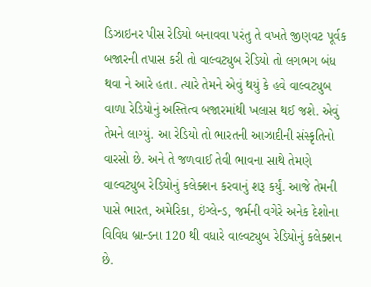ડિઝાઇનર પીસ રેડિયો બનાવવા પરંતુ તે વખતે જીણવટ પૂર્વક બજારની તપાસ કરી તો વાલ્વટ્યુબ રેડિયો તો લગભગ બંધ થવા ને આરે હતા. ત્યારે તેમને એવું થયું કે હવે વાલ્વટ્યુબ વાળા રેડિયોનું અસ્તિત્વ બજારમાંથી ખલાસ થઈ જશે. એવું તેમને લાગ્યું. આ રેડિયો તો ભારતની આઝાદીની સંસ્કૃતિનો વારસો છે. અને તે જળવાઈ તેવી ભાવના સાથે તેમણે વાલ્વટ્યુબ રેડિયોનું કલેક્શન કરવાનું શરૂ કર્યું. આજે તેમની પાસે ભારત, અમેરિકા, ઇંગ્લેન્ડ, જર્મની વગેરે અનેક દેશોના વિવિધ બ્રાન્ડના 120 થી વધારે વાલ્વટ્યુબ રેડિયોનું કલેક્શન છે.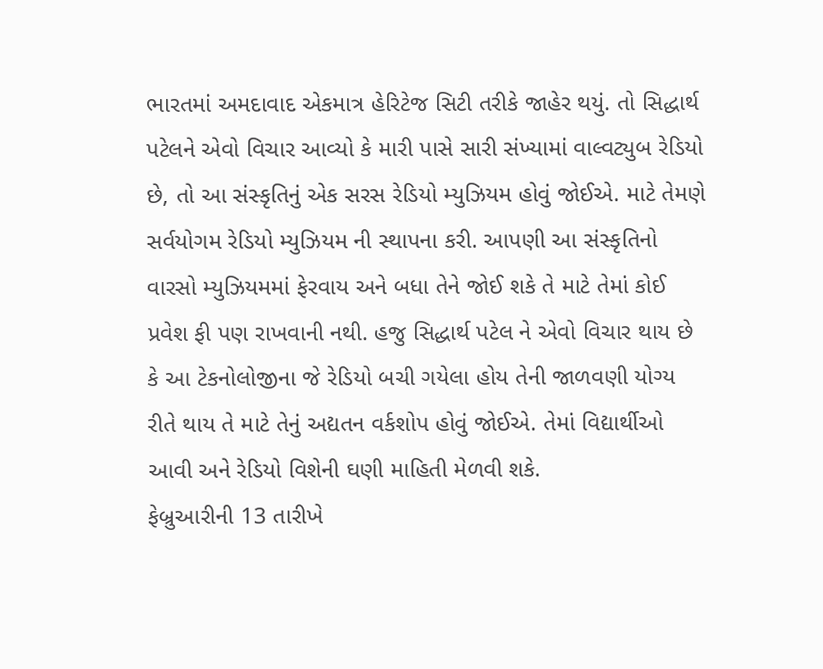ભારતમાં અમદાવાદ એકમાત્ર હેરિટેજ સિટી તરીકે જાહેર થયું. તો સિદ્ધાર્થ પટેલને એવો વિચાર આવ્યો કે મારી પાસે સારી સંખ્યામાં વાલ્વટ્યુબ રેડિયો છે, તો આ સંસ્કૃતિનું એક સરસ રેડિયો મ્યુઝિયમ હોવું જોઈએ. માટે તેમણે સર્વયોગમ રેડિયો મ્યુઝિયમ ની સ્થાપના કરી. આપણી આ સંસ્કૃતિનો વારસો મ્યુઝિયમમાં ફેરવાય અને બધા તેને જોઈ શકે તે માટે તેમાં કોઈ પ્રવેશ ફી પણ રાખવાની નથી. હજુ સિદ્ધાર્થ પટેલ ને એવો વિચાર થાય છે કે આ ટેકનોલોજીના જે રેડિયો બચી ગયેલા હોય તેની જાળવણી યોગ્ય રીતે થાય તે માટે તેનું અદ્યતન વર્કશોપ હોવું જોઈએ. તેમાં વિદ્યાર્થીઓ આવી અને રેડિયો વિશેની ઘણી માહિતી મેળવી શકે.
ફેબ્રુઆરીની 13 તારીખે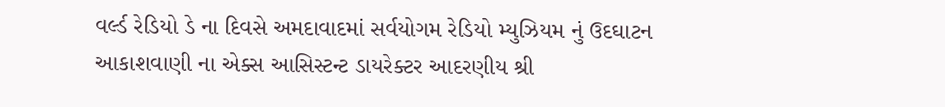વર્લ્ડ રેડિયો ડે ના દિવસે અમદાવાદમાં સર્વયોગમ રેડિયો મ્યુઝિયમ નું ઉદઘાટન આકાશવાણી ના એક્સ આસિસ્ટન્ટ ડાયરેક્ટર આદરણીય શ્રી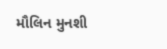મૌલિન મુનશી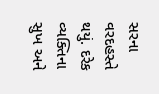સરના વરદહસ્તે થયું. દરેક વ્યક્તિના સુખ અને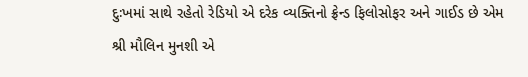દુઃખમાં સાથે રહેતો રેડિયો એ દરેક વ્યક્તિનો ફ્રેન્ડ ફિલોસોફર અને ગાઈડ છે એમ શ્રી મૌલિન મુનશી એ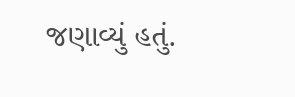જણાવ્યું હતું.